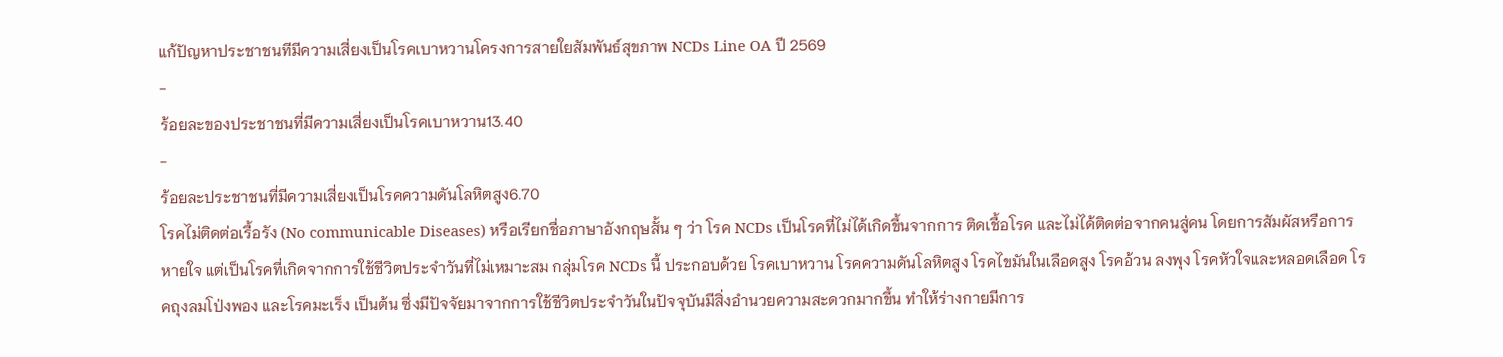แก้ปัญหาประชาชนทีมีความเสี่ยงเป็นโรคเบาหวานโครงการสายใยสัมพันธ์สุขภาพ NCDs Line OA ปี 2569
-
ร้อยละของประชาชนที่มีความเสี่ยงเป็นโรคเบาหวาน13.40
-
ร้อยละประชาชนที่มีความเสี่ยงเป็นโรคความดันโลหิตสูง6.70
โรคไม่ติดต่อเรื้อรัง (No communicable Diseases) หรือเรียกชื่อภาษาอังกฤษสั้น ๆ ว่า โรค NCDs เป็นโรคที่ไม่ได้เกิดขึ้นจากการ ติดเชื้อโรค และไม่ได้ติดต่อจากคนสู่คน โดยการสัมผัสหรือการหายใจ แต่เป็นโรคที่เกิดจากการใช้ชีวิตประจำวันที่ไม่เหมาะสม กลุ่มโรค NCDs นี้ ประกอบด้วย โรคเบาหวาน โรคความดันโลหิตสูง โรคไขมันในเลือดสูง โรคอ้วน ลงพุง โรคหัวใจและหลอดเลือด โรคถุงลมโป่งพอง และโรคมะเร็ง เป็นต้น ซึ่งมีปัจจัยมาจากการใช้ชีวิตประจำวันในปัจจุบันมีสิ่งอำนวยความสะดวกมากขึ้น ทำให้ร่างกายมีการ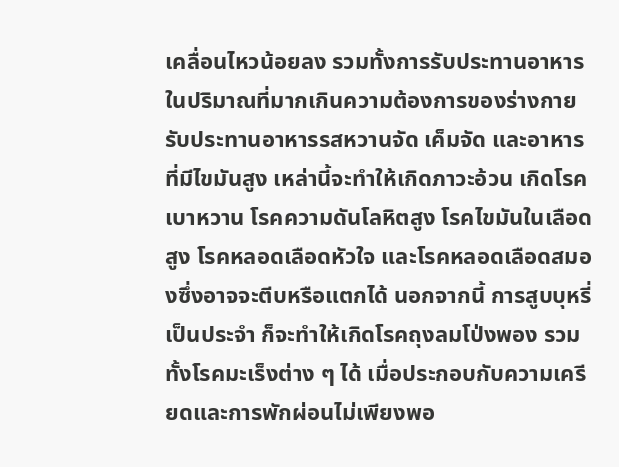เคลื่อนไหวน้อยลง รวมทั้งการรับประทานอาหารในปริมาณที่มากเกินความต้องการของร่างกาย รับประทานอาหารรสหวานจัด เค็มจัด และอาหารที่มีไขมันสูง เหล่านี้จะทำให้เกิดภาวะอ้วน เกิดโรคเบาหวาน โรคความดันโลหิตสูง โรคไขมันในเลือดสูง โรคหลอดเลือดหัวใจ และโรคหลอดเลือดสมองซึ่งอาจจะตีบหรือแตกได้ นอกจากนี้ การสูบบุหรี่เป็นประจำ ก็จะทำให้เกิดโรคถุงลมโป่งพอง รวมทั้งโรคมะเร็งต่าง ๆ ได้ เมื่อประกอบกับความเครียดและการพักผ่อนไม่เพียงพอ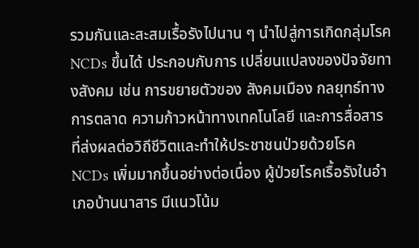รวมกันและสะสมเรื้อรังไปนาน ๆ นำไปสู่การเกิดกลุ่มโรค NCDs ขึ้นได้ ประกอบกับการ เปลี่ยนแปลงของปัจจัยทางสังคม เช่น การขยายตัวของ สังคมเมือง กลยุทธ์ทางการตลาด ความก้าวหน้าทางเทคโนโลยี และการสื่อสาร ที่ส่งผลต่อวิถีชีวิตและทำให้ประชาชนป่วยด้วยโรค NCDs เพิ่มมากขึ้นอย่างต่อเนื่อง ผู้ป่วยโรคเรื้อรังในอำเภอบ้านนาสาร มีแนวโน้ม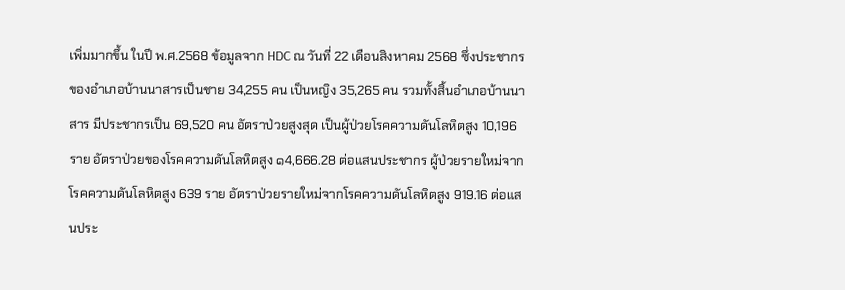เพิ่มมากขึ้น ในปี พ.ศ.2568 ข้อมูลจาก HDC ณ วันที่ 22 เดือนสิงหาคม 2568 ซึ่งประชากรของอำเภอบ้านนาสารเป็นชาย 34,255 คน เป็นหญิง 35,265 คน รวมทั้งสิ้นอำเภอบ้านนาสาร มีประชากรเป็น 69,520 คน อัตราป่วยสูงสุด เป็นผู้ป่วยโรคความดันโลหิตสูง 10,196 ราย อัตราป่วยของโรคความดันโลหิตสูง ๑4,666.28 ต่อแสนประชากร ผู้ป่วยรายใหม่จากโรคความดันโลหิตสูง 639 ราย อัตราป่วยรายใหม่จากโรคความดันโลหิตสูง 919.16 ต่อแสนประ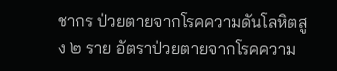ชากร ป่วยตายจากโรคความดันโลหิตสูง ๒ ราย อัตราป่วยตายจากโรคความ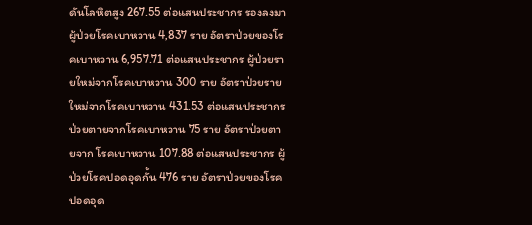ดันโลหิตสูง 267.55 ต่อแสนประชากร รองลงมาผู้ป่วยโรคเบาหวาน 4,837 ราย อัตราป่วยของโรคเบาหวาน 6,957.71 ต่อแสนประชากร ผู้ป่วยรายใหม่จากโรคเบาหวาน 300 ราย อัตราป่วยรายใหม่จากโรคเบาหวาน 431.53 ต่อแสนประชากร ป่วยตายจากโรคเบาหวาน 75 ราย อัตราป่วยตายจาก โรคเบาหวาน 107.88 ต่อแสนประชากร ผู้ป่วยโรคปอดอุดกั้น 476 ราย อัตราป่วยของโรคปอดอุด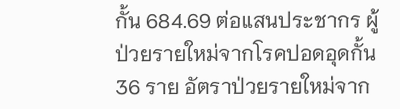กั้น 684.69 ต่อแสนประชากร ผู้ป่วยรายใหม่จากโรคปอดอุดกั้น 36 ราย อัตราป่วยรายใหม่จาก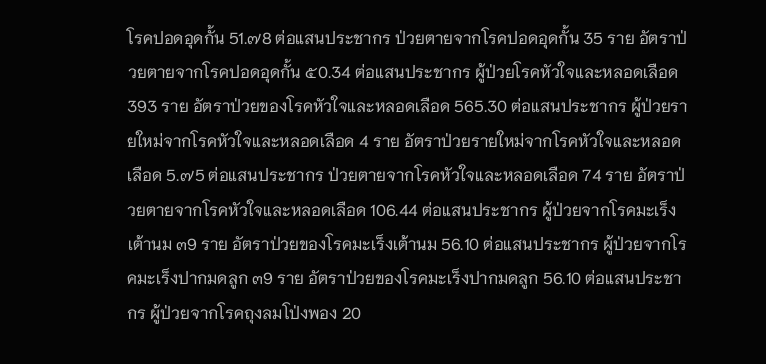โรคปอดอุดกั้น 51.๗8 ต่อแสนประชากร ป่วยตายจากโรคปอดอุดกั้น 35 ราย อัตราป่วยตายจากโรคปอดอุดกั้น ๕0.34 ต่อแสนประชากร ผู้ป่วยโรคหัวใจและหลอดเลือด 393 ราย อัตราป่วยของโรคหัวใจและหลอดเลือด 565.30 ต่อแสนประชากร ผู้ป่วยรายใหม่จากโรคหัวใจและหลอดเลือด 4 ราย อัตราป่วยรายใหม่จากโรคหัวใจและหลอดเลือด 5.๗5 ต่อแสนประชากร ป่วยตายจากโรคหัวใจและหลอดเลือด 74 ราย อัตราป่วยตายจากโรคหัวใจและหลอดเลือด 106.44 ต่อแสนประชากร ผู้ป่วยจากโรคมะเร็งเต้านม ๓9 ราย อัตราป่วยของโรคมะเร็งเต้านม 56.10 ต่อแสนประชากร ผู้ป่วยจากโรคมะเร็งปากมดลูก ๓9 ราย อัตราป่วยของโรคมะเร็งปากมดลูก 56.10 ต่อแสนประชากร ผู้ป่วยจากโรคถุงลมโป่งพอง 20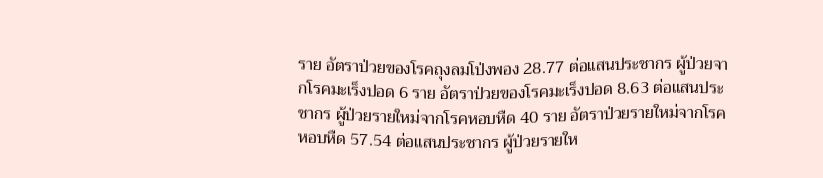ราย อัตราป่วยของโรคถุงลมโป่งพอง 28.77 ต่อแสนประชากร ผู้ป่วยจากโรคมะเร็งปอด 6 ราย อัตราป่วยของโรคมะเร็งปอด 8.63 ต่อแสนประชากร ผู้ป่วยรายใหม่จากโรคหอบหืด 40 ราย อัตราป่วยรายใหม่จากโรคหอบหืด 57.54 ต่อแสนประชากร ผู้ป่วยรายให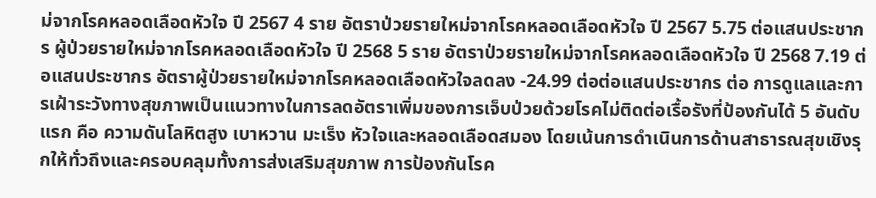ม่จากโรคหลอดเลือดหัวใจ ปี 2567 4 ราย อัตราป่วยรายใหม่จากโรคหลอดเลือดหัวใจ ปี 2567 5.75 ต่อแสนประชากร ผู้ป่วยรายใหม่จากโรคหลอดเลือดหัวใจ ปี 2568 5 ราย อัตราป่วยรายใหม่จากโรคหลอดเลือดหัวใจ ปี 2568 7.19 ต่อแสนประชากร อัตราผู้ป่วยรายใหม่จากโรคหลอดเลือดหัวใจลดลง -24.99 ต่อต่อแสนประชากร ต่อ การดูแลและการเฝ้าระวังทางสุขภาพเป็นแนวทางในการลดอัตราเพิ่มของการเจ็บป่วยด้วยโรคไม่ติดต่อเรื้อรังที่ป้องกันได้ 5 อันดับแรก คือ ความดันโลหิตสูง เบาหวาน มะเร็ง หัวใจและหลอดเลือดสมอง โดยเน้นการดำเนินการด้านสาธารณสุขเชิงรุกให้ทั่วถึงและครอบคลุมทั้งการส่งเสริมสุขภาพ การป้องกันโรค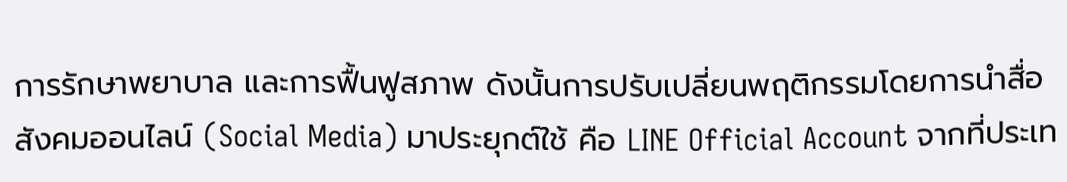การรักษาพยาบาล และการฟื้นฟูสภาพ ดังนั้นการปรับเปลี่ยนพฤติกรรมโดยการนำสื่อสังคมออนไลน์ (Social Media) มาประยุกต์ใช้ คือ LINE Official Account จากที่ประเท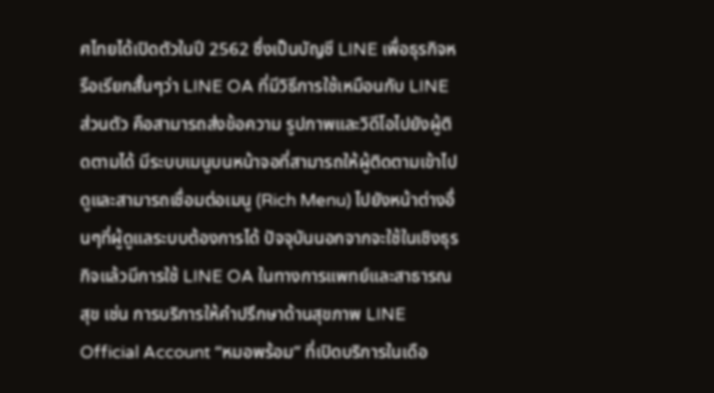ศไทยได้เปิดตัวในปี 2562 ซึ่งเป็นบัญชี LINE เพื่อธุรกิจหรือเรียกสั้นๆว่า LINE OA ที่มีวิธีการใช้เหมือนกับ LINE ส่วนตัว คือสามารถส่งข้อความ รูปภาพและวิดีโอไปยังผู้ติดตามได้ มีระบบเมนูบนหน้าจอที่สามารถให้ผู้ติดตามเข้าไปดูและสามารถเชื่อมต่อเมนู (Rich Menu) ไปยังหน้าต่างอื่นๆที่ผู้ดูแลระบบต้องการได้ ปัจจุบันนอกจากจะใช้ในเชิงธุรกิจแล้วมีการใช้ LINE OA ในทางการแพทย์และสาธารณสุข เช่น การบริการให้คำปรึกษาด้านสุขภาพ LINE Official Account “หมอพร้อม” ที่เปิดบริการในเดือ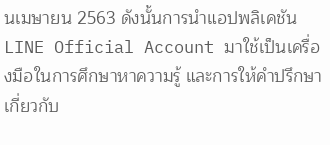นเมษายน 2563 ดังนั้นการนำแอปพลิเคชัน LINE Official Account มาใช้เป็นเครื่องมือในการศึกษาหาความรู้ และการให้คำปรึกษาเกี่ยวกับ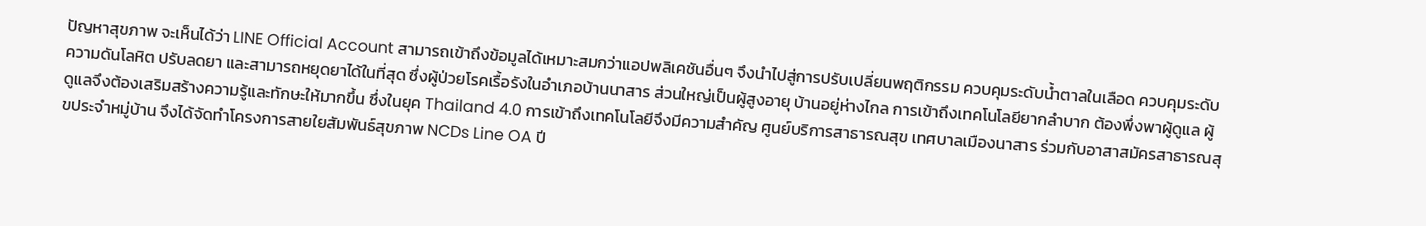ปัญหาสุขภาพ จะเห็นได้ว่า LINE Official Account สามารถเข้าถึงข้อมูลได้เหมาะสมกว่าแอปพลิเคชันอื่นๆ จึงนำไปสู่การปรับเปลี่ยนพฤติกรรม ควบคุมระดับน้ำตาลในเลือด ควบคุมระดับความดันโลหิต ปรับลดยา และสามารถหยุดยาได้ในที่สุด ซึ่งผู้ป่วยโรคเรื้อรังในอำเภอบ้านนาสาร ส่วนใหญ่เป็นผู้สูงอายุ บ้านอยู่ห่างไกล การเข้าถึงเทคโนโลยียากลำบาก ต้องพึ่งพาผู้ดูแล ผู้ดูแลจึงต้องเสริมสร้างความรู้และทักษะให้มากขึ้น ซึ่งในยุค Thailand 4.0 การเข้าถึงเทคโนโลยีจึงมีความสำคัญ ศูนย์บริการสาธารณสุข เทศบาลเมืองนาสาร ร่วมกับอาสาสมัครสาธารณสุขประจำหมู่บ้าน จึงได้จัดทำโครงการสายใยสัมพันธ์สุขภาพ NCDs Line OA ปี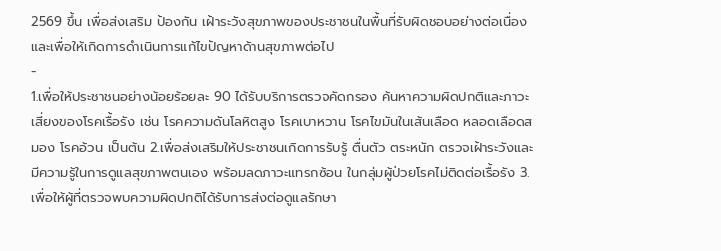2569 ขึ้น เพื่อส่งเสริม ป้องกัน เฝ้าระวังสุขภาพของประชาชนในพื้นที่รับผิดชอบอย่างต่อเนื่องและเพื่อให้เกิดการดำเนินการแก้ไขปัญหาด้านสุขภาพต่อไป
-
1.เพื่อให้ประชาชนอย่างน้อยร้อยละ 90 ได้รับบริการตรวจคัดกรอง ค้นหาความผิดปกติและภาวะเสี่ยงของโรคเรื้อรัง เช่น โรคความดันโลหิตสูง โรคเบาหวาน โรคไขมันในเส้นเลือด หลอดเลือดสมอง โรคอ้วน เป็นต้น 2.เพื่อส่งเสริมให้ประชาชนเกิดการรับรู้ ตื่นตัว ตระหนัก ตรวจเฝ้าระวังและมีความรู้ในการดูแลสุขภาพตนเอง พร้อมลดภาวะแทรกซ้อน ในกลุ่มผู้ป่วยโรคไม่ติดต่อเรื้อรัง 3.เพื่อให้ผู้ที่ตรวจพบความผิดปกติได้รับการส่งต่อดูแลรักษา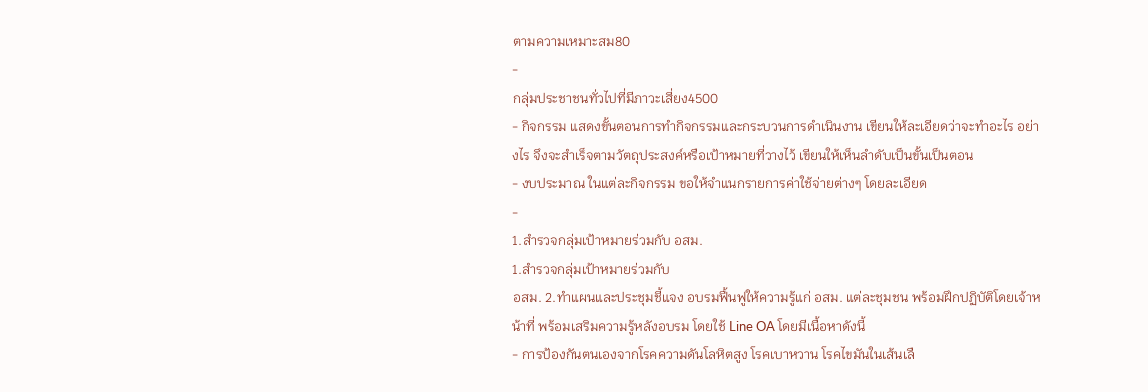ตามความเหมาะสม80
-
กลุ่มประชาชนทั่วไปที่มีภาวะเสี่ยง4500
- กิจกรรม แสดงขั้นตอนการทำกิจกรรมและกระบวนการดำเนินงาน เขียนให้ละเอียดว่าจะทำอะไร อย่างไร จึงจะสำเร็จตามวัตถุประสงค์หรือเป้าหมายที่วางไว้ เขียนให้เห็นลำดับเป็นขั้นเป็นตอน
- งบประมาณ ในแต่ละกิจกรรม ขอให้จำแนกรายการค่าใช้จ่ายต่างๆ โดยละเอียด
-
1.สำรวจกลุ่มเป้าหมายร่วมกับ อสม.
1.สำรวจกลุ่มเป้าหมายร่วมกับ
อสม. 2.ทำแผนและประชุมชี้แจง อบรมฟื้นฟูให้ความรู้แก่ อสม. แต่ละชุมชน พร้อมฝึกปฏิบัติโดยเจ้าหน้าที่ พร้อมเสริมความรู้หลังอบรม โดยใช้ Line OA โดยมีเนื้อหาดังนี้
- การป้องกันตนเองจากโรคความดันโลหิตสูง โรคเบาหวาน โรคไขมันในเส้นเลื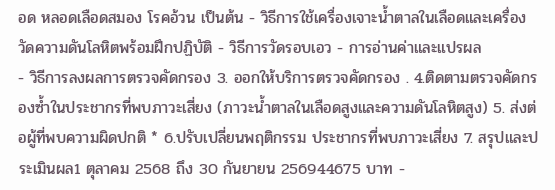อด หลอดเลือดสมอง โรคอ้วน เป็นต้น - วิธีการใช้เครื่องเจาะน้ำตาลในเลือดและเครื่องวัดความดันโลหิตพร้อมฝึกปฏิบัติ - วิธีการวัดรอบเอว - การอ่านค่าและแปรผล
- วิธีการลงผลการตรวจคัดกรอง 3. ออกให้บริการตรวจคัดกรอง . 4.ติดตามตรวจคัดกรองซ้ำในประชากรที่พบภาวะเสี่ยง (ภาวะน้ำตาลในเลือดสูงและความดันโลหิตสูง) 5. ส่งต่อผู้ที่พบความผิดปกติ * 6.ปรับเปลี่ยนพฤติกรรม ประชากรที่พบภาวะเสี่ยง 7. สรุปและประเมินผล1 ตุลาคม 2568 ถึง 30 กันยายน 256944675 บาท -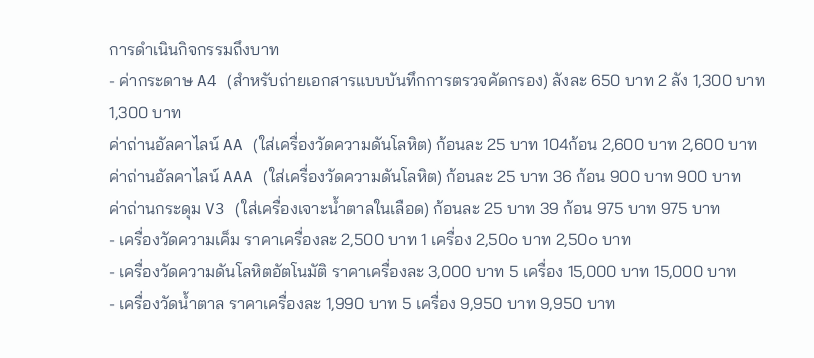การดำเนินกิจกรรมถึงบาท
- ค่ากระดาษ A4 (สำหรับถ่ายเอกสารแบบบันทึกการตรวจคัดกรอง) ลังละ 650 บาท 2 ลัง 1,300 บาท 1,300 บาท
ค่าถ่านอัลคาไลน์ AA (ใส่เครื่องวัดความดันโลหิต) ก้อนละ 25 บาท 104ก้อน 2,600 บาท 2,600 บาท
ค่าถ่านอัลคาไลน์ AAA (ใส่เครื่องวัดความดันโลหิต) ก้อนละ 25 บาท 36 ก้อน 900 บาท 900 บาท
ค่าถ่านกระดุม V3 (ใส่เครื่องเจาะน้ำตาลในเลือด) ก้อนละ 25 บาท 39 ก้อน 975 บาท 975 บาท
- เครื่องวัดความเค็ม ราคาเครื่องละ 2,500 บาท 1 เครื่อง 2,50๐ บาท 2,50๐ บาท
- เครื่องวัดความดันโลหิตอัตโนมัติ ราคาเครื่องละ 3,000 บาท 5 เครื่อง 15,000 บาท 15,000 บาท
- เครื่องวัดน้ำตาล ราคาเครื่องละ 1,990 บาท 5 เครื่อง 9,950 บาท 9,950 บาท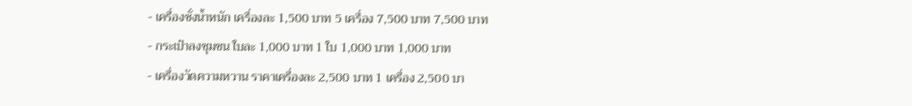- เครื่องชั่งน้ำหนัก เครื่องละ 1,500 บาท 5 เครื่อง 7,500 บาท 7,500 บาท
- กระเป๋าลงชุมชน ใบละ 1,000 บาท 1 ใบ 1,000 บาท 1,000 บาท
- เครื่องวัดความหวาน ราคาเครื่องละ 2,500 บาท 1 เครื่อง 2,500 บา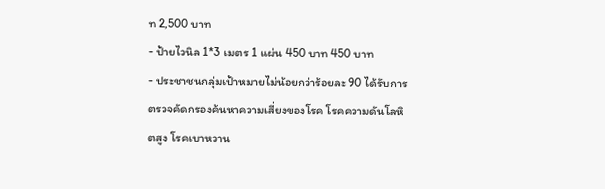ท 2,500 บาท
- ป้ายไวนิล 1*3 เมตร 1 แผ่น 450 บาท 450 บาท
- ประชาชนกลุ่มเป้าหมายไม่น้อยกว่าร้อยละ 90 ได้รับการตรวจคัดกรองค้นหาความเสี่ยงของโรค โรคความดันโลหิตสูง โรคเบาหวาน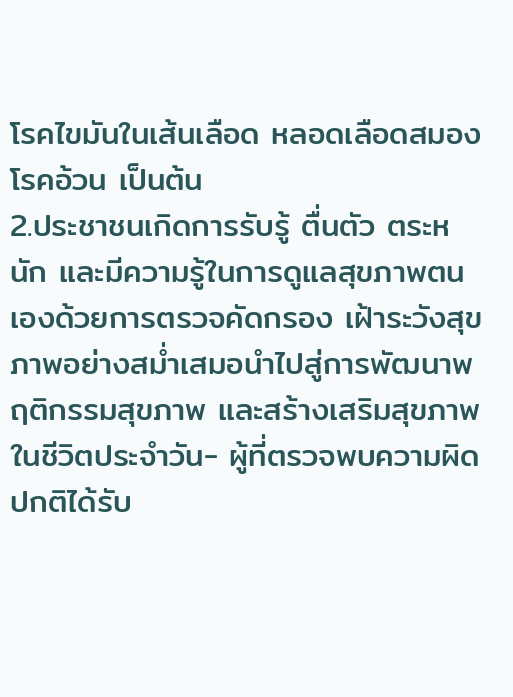โรคไขมันในเส้นเลือด หลอดเลือดสมอง โรคอ้วน เป็นต้น
2.ประชาชนเกิดการรับรู้ ตื่นตัว ตระหนัก และมีความรู้ในการดูแลสุขภาพตนเองด้วยการตรวจคัดกรอง เฝ้าระวังสุขภาพอย่างสม่ำเสมอนำไปสู่การพัฒนาพฤติกรรมสุขภาพ และสร้างเสริมสุขภาพในชีวิตประจำวัน- ผู้ที่ตรวจพบความผิดปกติได้รับ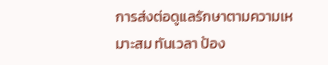การส่งต่อดูแลรักษาตามความเหมาะสม ทันเวลา ป้อง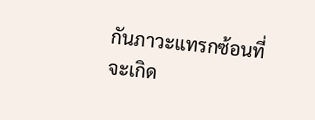กันภาวะแทรกซ้อนที่จะเกิด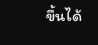ขึ้นได้